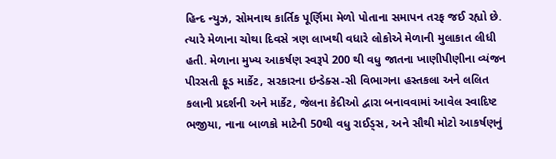હિન્દ ન્યુઝ, સોમનાથ કાર્તિક પૂર્ણિમા મેળો પોતાના સમાપન તરફ જઈ રહ્યો છે. ત્યારે મેળાના ચોથા દિવસે ત્રણ લાખથી વધારે લોકોએ મેળાની મુલાકાત લીધી હતી. મેળાના મુખ્ય આકર્ષણ સ્વરૂપે 200 થી વધુ જાતના ખાણીપીણીના વ્યંજન પીરસતી ફૂડ માર્કેટ, સરકારના ઇન્ડેક્સ-સી વિભાગના હસ્તકલા અને લલિત કલાની પ્રદર્શની અને માર્કેટ, જેલના કેદીઓ દ્વારા બનાવવામાં આવેલ સ્વાદિષ્ટ ભજીયા, નાના બાળકો માટેની 50થી વધુ રાઈડ્સ, અને સૌથી મોટો આકર્ષણનું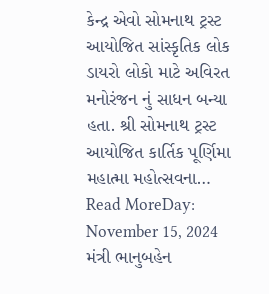કેન્દ્ર એવો સોમનાથ ટ્રસ્ટ આયોજિત સાંસ્કૃતિક લોક ડાયરો લોકો માટે અવિરત મનોરંજન નું સાધન બન્યા હતા. શ્રી સોમનાથ ટ્રસ્ટ આયોજિત કાર્તિક પૂર્ણિમા મહાત્મા મહોત્સવના…
Read MoreDay: November 15, 2024
મંત્રી ભાનુબહેન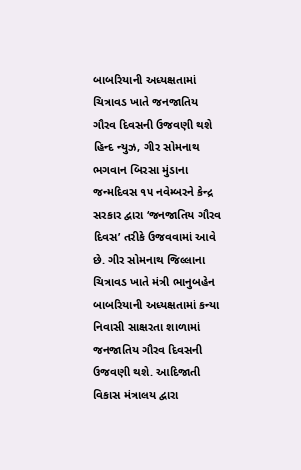બાબરિયાની અધ્યક્ષતામાં ચિત્રાવડ ખાતે જનજાતિય ગૌરવ દિવસની ઉજવણી થશે
હિન્દ ન્યુઝ, ગીર સોમનાથ ભગવાન બિરસા મુંડાના જન્મદિવસ ૧૫ નવેમ્બરને કેન્દ્ર સરકાર દ્વારા ‘જનજાતિય ગૌરવ દિવસ’ તરીકે ઉજવવામાં આવે છે. ગીર સોમનાથ જિલ્લાના ચિત્રાવડ ખાતે મંત્રી ભાનુબહેન બાબરિયાની અધ્યક્ષતામાં કન્યા નિવાસી સાક્ષરતા શાળામાં જનજાતિય ગૌરવ દિવસની ઉજવણી થશે. આદિજાતી વિકાસ મંત્રાલય દ્વારા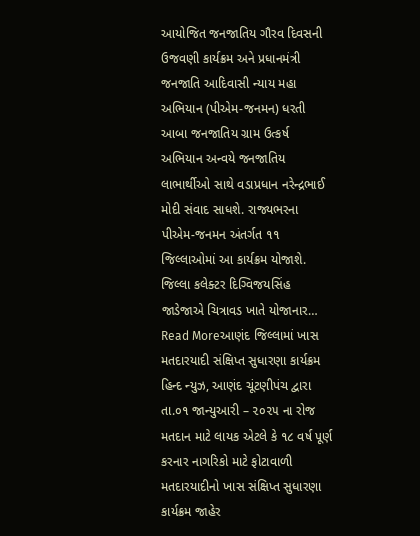આયોજિત જનજાતિય ગૌરવ દિવસની ઉજવણી કાર્યક્રમ અને પ્રધાનમંત્રી જનજાતિ આદિવાસી ન્યાય મહા અભિયાન (પીએમ-જનમન) ધરતી આબા જનજાતિય ગ્રામ ઉત્કર્ષ અભિયાન અન્વયે જનજાતિય લાભાર્થીઓ સાથે વડાપ્રધાન નરેન્દ્રભાઈ મોદી સંવાદ સાધશે. રાજ્યભરના પીએમ-જનમન અંતર્ગત ૧૧ જિલ્લાઓમાં આ કાર્યક્રમ યોજાશે. જિલ્લા કલેક્ટર દિગ્વિજયસિંહ જાડેજાએ ચિત્રાવડ ખાતે યોજાનાર…
Read Moreઆણંદ જિલ્લામાં ખાસ મતદારયાદી સંક્ષિપ્ત સુધારણા કાર્યક્રમ
હિન્દ ન્યુઝ, આણંદ ચૂંટણીપંચ દ્વારા તા.૦૧ જાન્યુઆરી – ૨૦૨૫ ના રોજ મતદાન માટે લાયક એટલે કે ૧૮ વર્ષ પૂર્ણ કરનાર નાગરિકો માટે ફોટાવાળી મતદારયાદીનો ખાસ સંક્ષિપ્ત સુધારણા કાર્યક્રમ જાહેર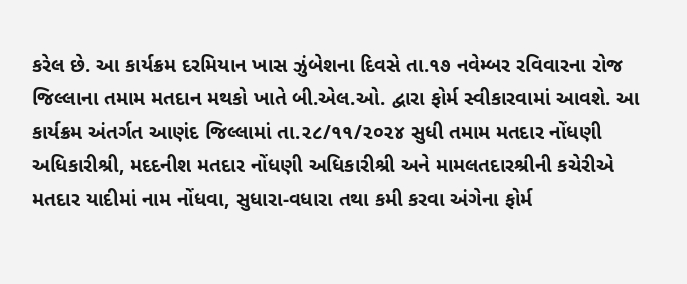કરેલ છે. આ કાર્યક્રમ દરમિયાન ખાસ ઝુંબેશના દિવસે તા.૧૭ નવેમ્બર રવિવારના રોજ જિલ્લાના તમામ મતદાન મથકો ખાતે બી.એલ.ઓ. દ્વારા ફોર્મ સ્વીકારવામાં આવશે. આ કાર્યક્રમ અંતર્ગત આણંદ જિલ્લામાં તા.૨૮/૧૧/૨૦૨૪ સુધી તમામ મતદાર નોંધણી અધિકારીશ્રી, મદદનીશ મતદાર નોંધણી અધિકારીશ્રી અને મામલતદારશ્રીની કચેરીએ મતદાર યાદીમાં નામ નોંધવા, સુધારા-વધારા તથા કમી કરવા અંગેના ફોર્મ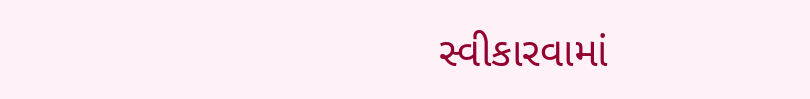સ્વીકારવામાં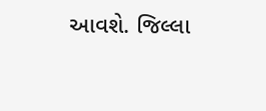આવશે. જિલ્લા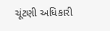ચૂંટણી અધિકારી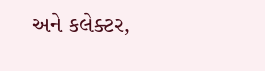અને કલેક્ટર,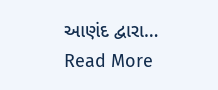આણંદ દ્વારા…
Read More